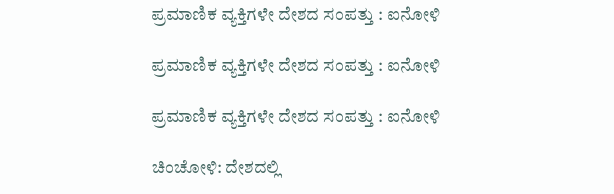ಪ್ರಮಾಣಿಕ ವ್ಯಕ್ತಿಗಳೇ ದೇಶದ ಸಂಪತ್ತು : ಐನೋಳಿ

ಪ್ರಮಾಣಿಕ ವ್ಯಕ್ತಿಗಳೇ ದೇಶದ ಸಂಪತ್ತು : ಐನೋಳಿ

ಪ್ರಮಾಣಿಕ ವ್ಯಕ್ತಿಗಳೇ ದೇಶದ ಸಂಪತ್ತು : ಐನೋಳಿ

ಚಿಂಚೋಳಿ: ದೇಶದಲ್ಲಿ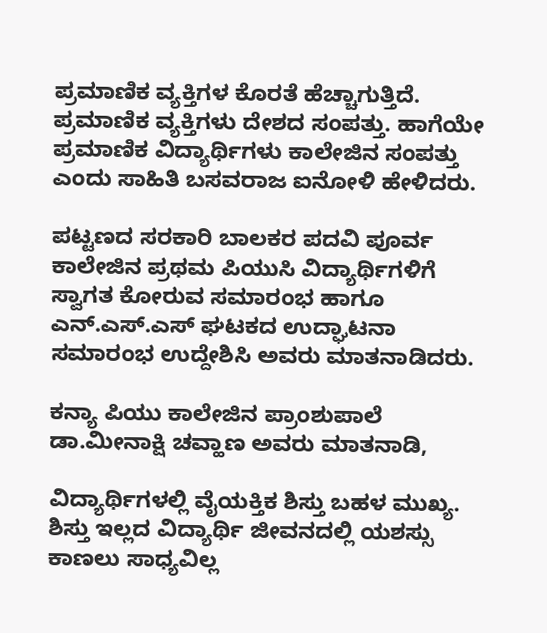ಪ್ರಮಾಣಿಕ ವ್ಯಕ್ತಿಗಳ ಕೊರತೆ ಹೆಚ್ಚಾಗುತ್ತಿದೆ. ಪ್ರಮಾಣಿಕ ವ್ಯಕ್ತಿಗಳು ದೇಶದ ಸಂಪತ್ತು. ಹಾಗೆಯೇ ಪ್ರಮಾಣಿಕ ವಿದ್ಯಾರ್ಥಿಗಳು ಕಾಲೇಜಿನ ಸಂಪತ್ತು ಎಂದು ಸಾಹಿತಿ ಬಸವರಾಜ ಐನೋಳಿ ಹೇಳಿದರು.

ಪಟ್ಟಣದ ಸರಕಾರಿ ಬಾಲಕರ ಪದವಿ ಪೂರ್ವ ಕಾಲೇಜಿನ ಪ್ರಥಮ ಪಿಯುಸಿ ವಿದ್ಯಾರ್ಥಿಗಳಿಗೆ ಸ್ವಾಗತ ಕೋರುವ ಸಮಾರಂಭ ಹಾಗೂ ಎನ್.ಎಸ್.ಎಸ್ ಘಟಕದ ಉದ್ಘಾಟನಾ ಸಮಾರಂಭ ಉದ್ದೇಶಿಸಿ ಅವರು ಮಾತನಾಡಿದರು.

ಕನ್ಯಾ ಪಿಯು ಕಾಲೇಜಿನ ಪ್ರಾಂಶುಪಾಲೆ ಡಾ.ಮೀನಾಕ್ಷಿ ಚವ್ಹಾಣ ಅವರು ಮಾತನಾಡಿ,

ವಿದ್ಯಾರ್ಥಿಗಳಲ್ಲಿ ವೈಯಕ್ತಿಕ ಶಿಸ್ತು ಬಹಳ ಮುಖ್ಯ. ಶಿಸ್ತು ಇಲ್ಲದ ವಿದ್ಯಾರ್ಥಿ ಜೀವನದಲ್ಲಿ ಯಶಸ್ಸು ಕಾಣಲು ಸಾಧ್ಯವಿಲ್ಲ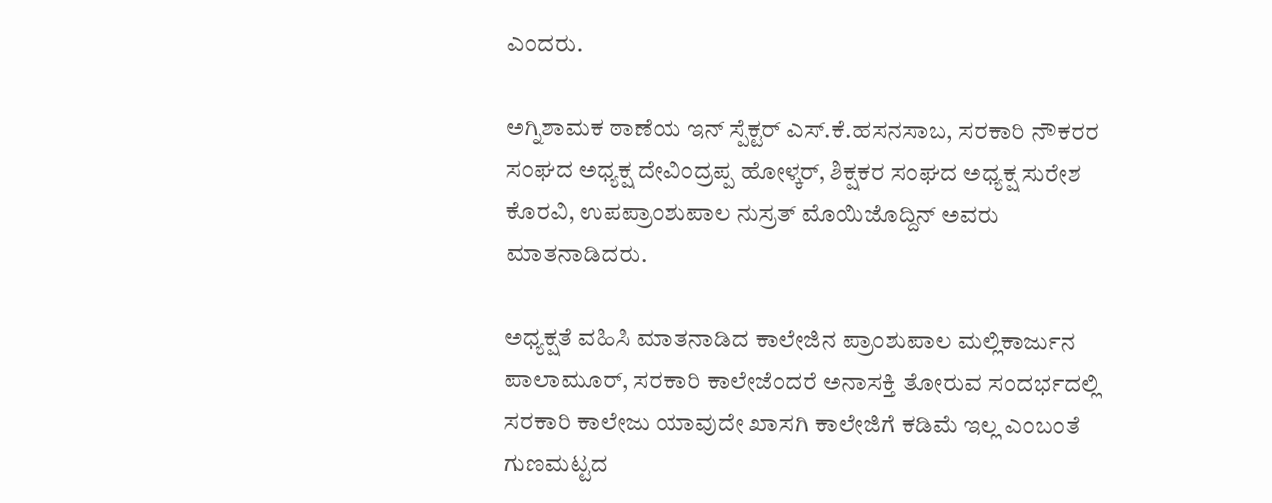ಎಂದರು.

ಅಗ್ನಿಶಾಮಕ ಠಾಣೆಯ ಇನ್ ಸ್ಪೆಕ್ಟರ್ ಎಸ್.ಕೆ.ಹಸನಸಾಬ, ಸರಕಾರಿ ನೌಕರರ ಸಂಘದ ಅಧ್ಯಕ್ಷ ದೇವಿಂದ್ರಪ್ಪ ಹೋಳ್ಕರ್, ಶಿಕ್ಷಕರ ಸಂಘದ ಅಧ್ಯಕ್ಷ ಸುರೇಶ ಕೊರವಿ, ಉಪಪ್ರಾಂಶುಪಾಲ ನುಸ್ರತ್ ಮೊಯಿಜೊದ್ದಿನ್ ಅವರು ಮಾತನಾಡಿದರು.

ಅಧ್ಯಕ್ಷತೆ ವಹಿಸಿ ಮಾತನಾಡಿದ ಕಾಲೇಜಿನ ಪ್ರಾಂಶುಪಾಲ ಮಲ್ಲಿಕಾರ್ಜುನ ಪಾಲಾಮೂರ್, ಸರಕಾರಿ ಕಾಲೇಜೆಂದರೆ ಅನಾಸಕ್ತಿ ತೋರುವ ಸಂದರ್ಭದಲ್ಲಿ ಸರಕಾರಿ ಕಾಲೇಜು ಯಾವುದೇ ಖಾಸಗಿ ಕಾಲೇಜಿಗೆ ಕಡಿಮೆ ಇಲ್ಲ ಎಂಬಂತೆ ಗುಣಮಟ್ಟದ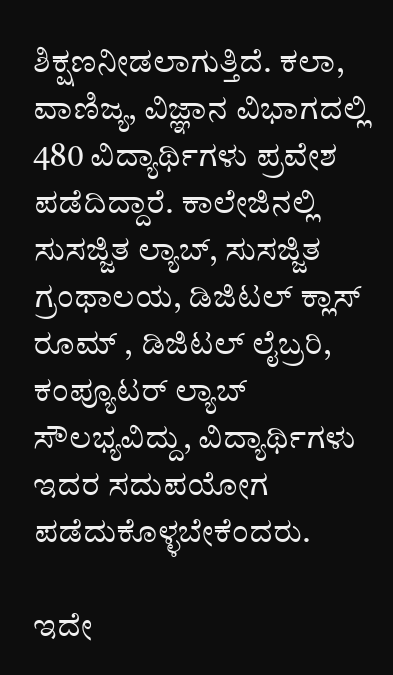ಶಿಕ್ಷಣನೀಡಲಾಗುತ್ತಿದೆ. ಕಲಾ, ವಾಣಿಜ್ಯ, ವಿಜ್ಞಾನ ವಿಭಾಗದಲ್ಲಿ 480 ವಿದ್ಯಾರ್ಥಿಗಳು ಪ್ರವೇಶ ಪಡೆದಿದ್ದಾರೆ. ಕಾಲೇಜಿನಲ್ಲಿ ಸುಸಜ್ಜಿತ ಲ್ಯಾಬ್, ಸುಸಜ್ಜಿತ ಗ್ರಂಥಾಲಯ, ಡಿಜಿಟಲ್ ಕ್ಲಾಸ್ ರೂಮ್ , ಡಿಜಿಟಲ್ ಲೈಬ್ರರಿ, ಕಂಪ್ಯೂಟರ್ ಲ್ಯಾಬ್ ಸೌಲಭ್ಯವಿದ್ದು, ವಿದ್ಯಾರ್ಥಿಗಳು ಇದರ ಸದುಪಯೋಗ ಪಡೆದುಕೊಳ್ಳಬೇಕೆಂದರು.

ಇದೇ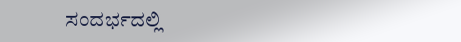ಸಂದರ್ಭದಲ್ಲಿ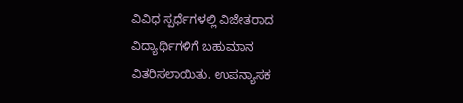ವಿವಿಧ ಸ್ಪರ್ಧೆಗಳಲ್ಲಿ ವಿಜೇತರಾದ ವಿದ್ಯಾರ್ಥಿಗಳಿಗೆ ಬಹುಮಾನ ವಿತರಿಸಲಾಯಿತು. ಉಪನ್ಯಾಸಕ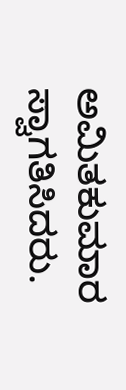ಅಮಿತಕುಮಾರ ಸ್ವಾಗತಿಸಿದರು.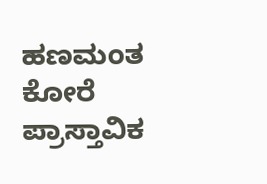ಹಣಮಂತ ಕೋರೆ ಪ್ರಾಸ್ತಾವಿಕ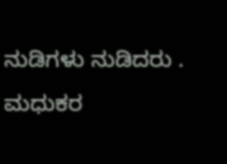ನುಡಿಗಳು ನುಡಿದರು . ಮಧುಕರ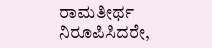ರಾಮತೀರ್ಥ ನಿರೂಪಿಸಿದರೇ,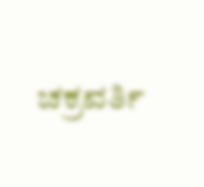ಚಕ್ರವರ್ತಿ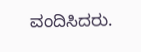ವಂದಿಸಿದರು.